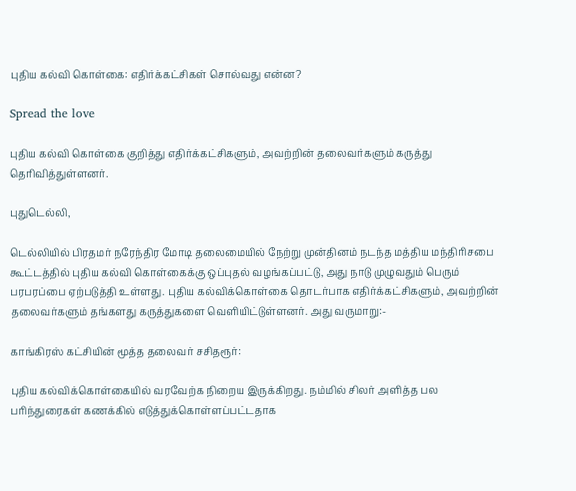புதிய கல்வி கொள்கை: எதிர்க்கட்சிகள் சொல்வது என்ன?

Spread the love

புதிய கல்வி கொள்கை குறித்து எதிர்க்கட்சிகளும், அவற்றின் தலைவர்களும் கருத்து தெரிவித்துள்ளனர்.

புதுடெல்லி,

டெல்லியில் பிரதமர் நரேந்திர மோடி தலைமையில் நேற்று முன்தினம் நடந்த மத்திய மந்திரிசபை கூட்டத்தில் புதிய கல்வி கொள்கைக்கு ஒப்புதல் வழங்கப்பட்டு, அது நாடு முழுவதும் பெரும் பரபரப்பை ஏற்படுத்தி உள்ளது. புதிய கல்விக்கொள்கை தொடர்பாக எதிர்க்கட்சிகளும், அவற்றின் தலைவர்களும் தங்களது கருத்துகளை வெளியிட்டுள்ளனர். அது வருமாறு:-

காங்கிரஸ் கட்சியின் மூத்த தலைவர் சசிதரூர்:

புதிய கல்விக்கொள்கையில் வரவேற்க நிறைய இருக்கிறது. நம்மில் சிலர் அளித்த பல பரிந்துரைகள் கணக்கில் எடுத்துக்கொள்ளப்பட்டதாக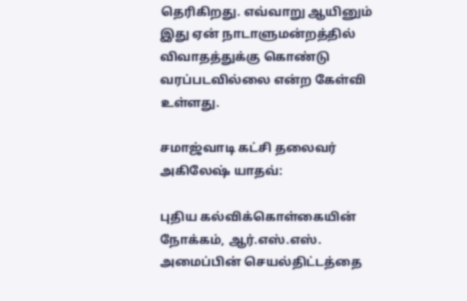தெரிகிறது. எவ்வாறு ஆயினும் இது ஏன் நாடாளுமன்றத்தில் விவாதத்துக்கு கொண்டு வரப்படவில்லை என்ற கேள்வி உள்ளது.

சமாஜ்வாடி கட்சி தலைவர் அகிலேஷ் யாதவ்:

புதிய கல்விக்கொள்கையின் நோக்கம், ஆர்.எஸ்.எஸ். அமைப்பின் செயல்திட்டத்தை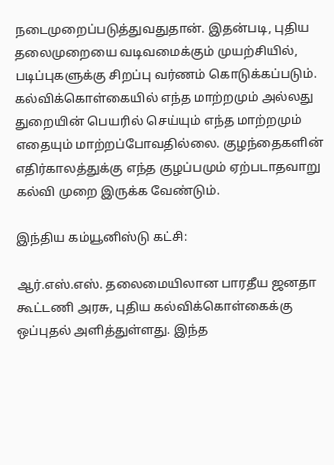நடைமுறைப்படுத்துவதுதான். இதன்படி, புதிய தலைமுறையை வடிவமைக்கும் முயற்சியில், படிப்புகளுக்கு சிறப்பு வர்ணம் கொடுக்கப்படும். கல்விக்கொள்கையில் எந்த மாற்றமும் அல்லது துறையின் பெயரில் செய்யும் எந்த மாற்றமும் எதையும் மாற்றப்போவதில்லை. குழந்தைகளின் எதிர்காலத்துக்கு எந்த குழப்பமும் ஏற்படாதவாறு கல்வி முறை இருக்க வேண்டும்.

இந்திய கம்யூனிஸ்டு கட்சி:

ஆர்.எஸ்.எஸ். தலைமையிலான பாரதீய ஜனதா கூட்டணி அரசு, புதிய கல்விக்கொள்கைக்கு ஒப்புதல் அளித்துள்ளது. இந்த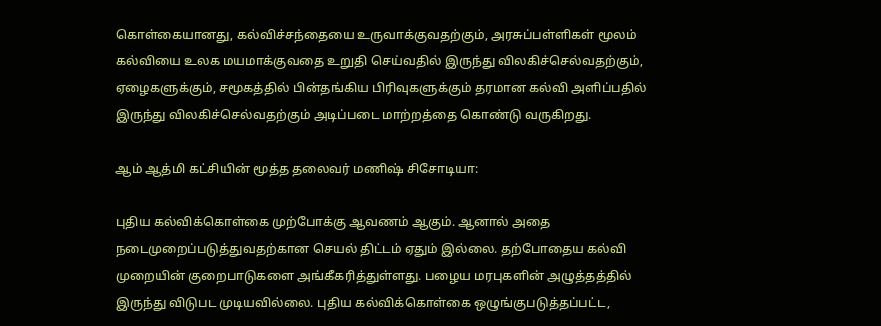கொள்கையானது, கல்விச்சந்தையை உருவாக்குவதற்கும், அரசுப்பள்ளிகள் மூலம் கல்வியை உலக மயமாக்குவதை உறுதி செய்வதில் இருந்து விலகிச்செல்வதற்கும், ஏழைகளுக்கும், சமூகத்தில் பின்தங்கிய பிரிவுகளுக்கும் தரமான கல்வி அளிப்பதில் இருந்து விலகிச்செல்வதற்கும் அடிப்படை மாற்றத்தை கொண்டு வருகிறது.

ஆம் ஆத்மி கட்சியின் மூத்த தலைவர் மணிஷ் சிசோடியா:

புதிய கல்விக்கொள்கை முற்போக்கு ஆவணம் ஆகும். ஆனால் அதை நடைமுறைப்படுத்துவதற்கான செயல் திட்டம் ஏதும் இல்லை. தற்போதைய கல்வி முறையின் குறைபாடுகளை அங்கீகரித்துள்ளது. பழைய மரபுகளின் அழுத்தத்தில் இருந்து விடுபட முடியவில்லை. புதிய கல்விக்கொள்கை ஒழுங்குபடுத்தப்பட்ட,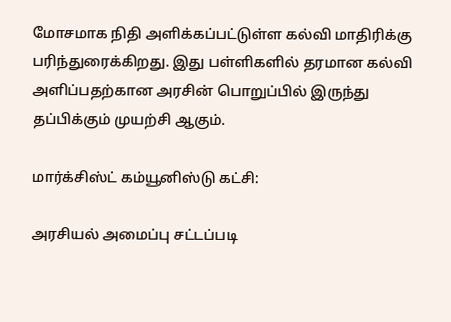மோசமாக நிதி அளிக்கப்பட்டுள்ள கல்வி மாதிரிக்கு பரிந்துரைக்கிறது. இது பள்ளிகளில் தரமான கல்வி அளிப்பதற்கான அரசின் பொறுப்பில் இருந்து தப்பிக்கும் முயற்சி ஆகும்.

மார்க்சிஸ்ட் கம்யூனிஸ்டு கட்சி:

அரசியல் அமைப்பு சட்டப்படி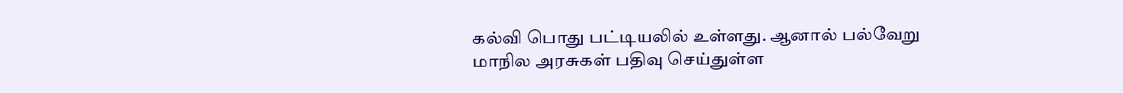கல்வி பொது பட்டியலில் உள்ளது. ஆனால் பல்வேறு மாநில அரசுகள் பதிவு செய்துள்ள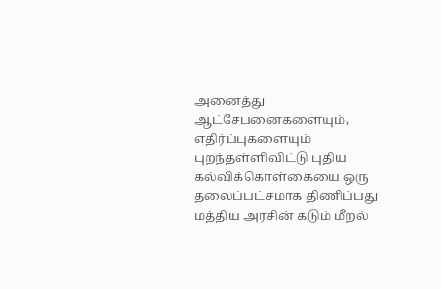அனைத்து ஆட்சேபனைகளையும், எதிர்ப்புகளையும் புறந்தள்ளிவிட்டு புதிய கல்விக்கொள்கையை ஒரு தலைப்பட்சமாக திணிப்பது மத்திய அரசின் கடும் மீறல்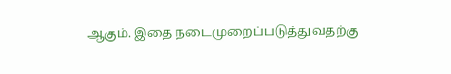ஆகும். இதை நடைமுறைப்படுத்துவதற்கு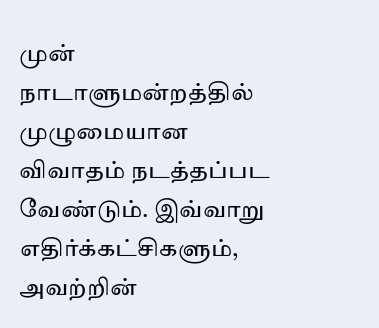முன் நாடாளுமன்றத்தில் முழுமையான விவாதம் நடத்தப்பட வேண்டும். இவ்வாறு எதிர்க்கட்சிகளும், அவற்றின்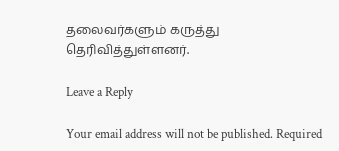தலைவர்களும் கருத்து தெரிவித்துள்ளனர்.

Leave a Reply

Your email address will not be published. Required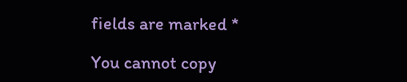fields are marked *

You cannot copy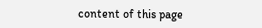content of this page